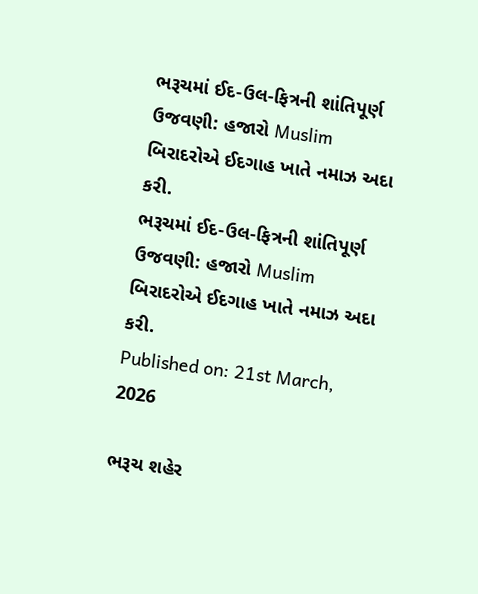ભરૂચમાં ઈદ-ઉલ-ફિત્રની શાંતિપૂર્ણ ઉજવણી: હજારો Muslim બિરાદરોએ ઈદગાહ ખાતે નમાઝ અદા કરી.
ભરૂચમાં ઈદ-ઉલ-ફિત્રની શાંતિપૂર્ણ ઉજવણી: હજારો Muslim બિરાદરોએ ઈદગાહ ખાતે નમાઝ અદા કરી.
Published on: 21st March, 2026

ભરૂચ શહેર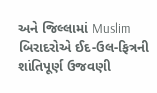અને જિલ્લામાં Muslim બિરાદરોએ ઈદ-ઉલ-ફિત્રની શાંતિપૂર્ણ ઉજવણી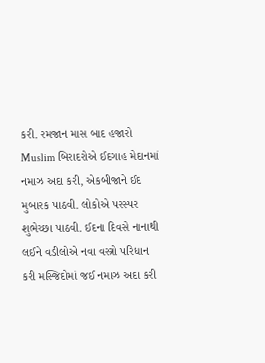કરી. રમજાન માસ બાદ હજારો Muslim બિરાદરોએ ઈદગાહ મેદાનમાં નમાઝ અદા કરી, એકબીજાને ઈદ મુબારક પાઠવી. લોકોએ પરસ્પર શુભેચ્છા પાઠવી. ઈદના દિવસે નાનાથી લઈને વડીલોએ નવા વસ્ત્રો પરિધાન કરી મસ્જિદોમાં જઈ નમાઝ અદા કરી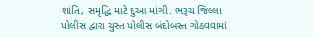શાંતિ, સમૃદ્ધિ માટે દુઆ માંગી. ભરૂચ જિલ્લા પોલીસ દ્વારા ચુસ્ત પોલીસ બંદોબસ્ત ગોઠવવામાં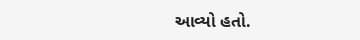આવ્યો હતો.